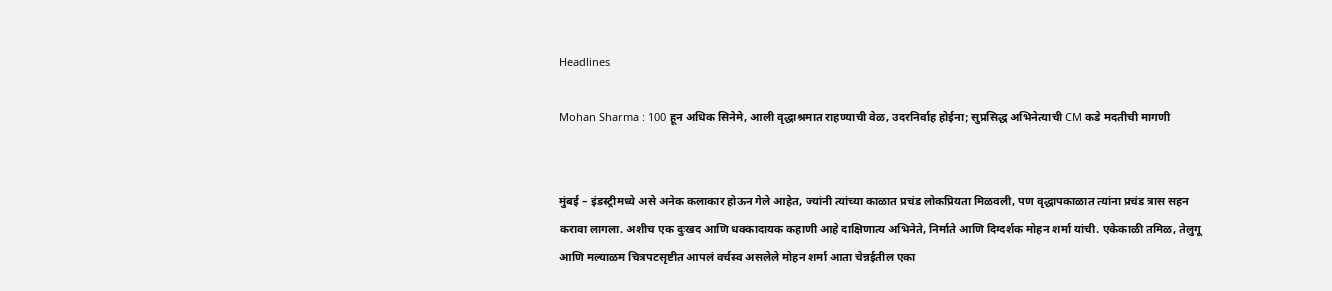Headlines

Mohan Sharma : 100 हून अधिक सिनेमे, आली वृद्धाश्रमात राहण्याची वेळ, उदरनिर्वाह होईना; सुप्रसिद्ध अभिनेत्याची CM कडे मदतीची मागणी


मुंबई – इंडस्ट्रीमध्ये असे अनेक कलाकार होऊन गेले आहेत, ज्यांनी त्यांच्या काळात प्रचंड लोकप्रियता मिळवली, पण वृद्धापकाळात त्यांना प्रचंड त्रास सहन करावा लागला. अशीच एक दुःखद आणि धक्कादायक कहाणी आहे दाक्षिणात्य अभिनेते, निर्माते आणि दिग्दर्शक मोहन शर्मा यांची. एकेकाळी तमिळ, तेलुगू आणि मल्याळम चित्रपटसृष्टीत आपलं वर्चस्व असलेले मोहन शर्मा आता चेन्नईतील एका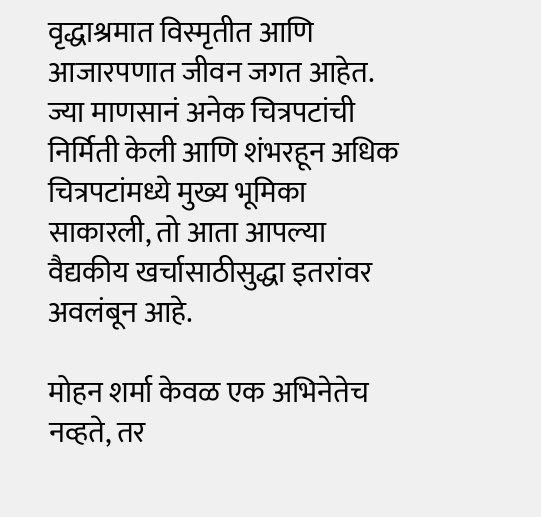वृद्धाश्रमात विस्मृतीत आणि आजारपणात जीवन जगत आहेत. ज्या माणसानं अनेक चित्रपटांची निर्मिती केली आणि शंभरहून अधिक चित्रपटांमध्ये मुख्य भूमिका साकारली, तो आता आपल्या वैद्यकीय खर्चासाठीसुद्धा इतरांवर अवलंबून आहे.

मोहन शर्मा केवळ एक अभिनेतेच नव्हते, तर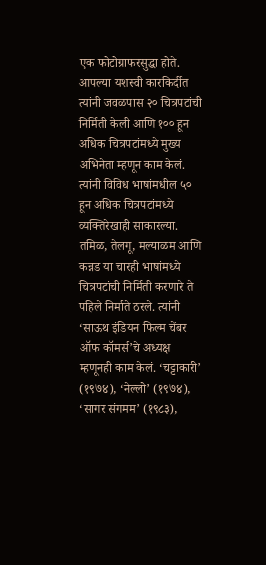एक फोटोग्राफरसुद्धा होते. आपल्या यशस्वी कारकिर्दीत त्यांनी जवळपास २० चित्रपटांची निर्मिती केली आणि १०० हून अधिक चित्रपटांमध्ये मुख्य अभिनेता म्हणून काम केलं. त्यांनी विविध भाषांमधील ५० हून अधिक चित्रपटांमध्ये व्यक्तिरेखाही साकारल्या. तमिळ, तेलगू, मल्याळम आणि कन्नड या चारही भाषांमध्ये चित्रपटांची निर्मिती करणारे ते पहिले निर्माते ठरले. त्यांनी ‘साऊथ इंडियन फिल्म चेंबर ऑफ कॉमर्स’चे अध्यक्ष म्हणूनही काम केलं. ‘चट्टाकारी’ (१९७४), ‘नेल्लो’ (१९७४), ‘सागर संगमम’ (१९८३),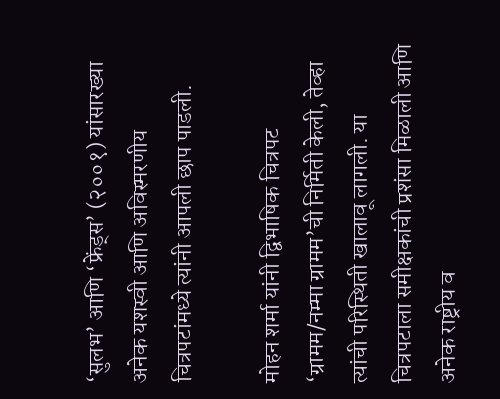‘सुलभ’ आणि ‘फ्रेंड्स’ (२००१) यांसारख्या अनेक यशस्वी आणि अविस्मरणीय चित्रपटांमध्ये त्यांनी आपली छाप पाडली.

मोहन शर्मा यांनी द्विभाषिक चित्रपट ‘ग्रामम/नम्मा ग्रामम’ची निर्मिती केली, तेव्हा त्यांची परिस्थिती खालावू लागली. या चित्रपटाला समीक्षकांची प्रशंसा मिळाली आणि अनेक राष्ट्रीय व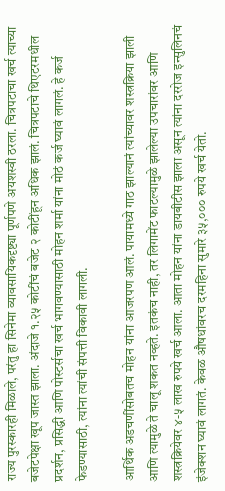राज्य पुरस्कारही मिळाले, परंतु हा सिनेमा व्यावसायिकदृष्ट्या पूर्णपणे अयशस्वी ठरला. चित्रपटाचा खर्च त्याच्या बजेटपेक्षा खूप जास्त झाला. अंदाजे १.२५ कोटींचं बजेट २ कोटींहून अधिक झालं. चित्रपटाचे थिएटरमधील प्रदर्शन, प्रसिद्धी आणि पोस्टर्सचा खर्च भागवण्यासाठी मोहन शर्मा यांना मोठं कर्ज घ्यावं लागलं. हे कर्ज फेडण्यासाठी, त्यांना त्यांची संपत्ती विकावी लागली.

आर्थिक अडचणींसोबतच मोहन यांना आजरपण आलं. पायामध्ये गाठ झाल्यानं त्यांच्यावर शस्त्रक्रिया झाली आणि त्यामुळे ते चालू शकत नव्हते. इतकंच नाही, तर लिगामेंट फाटल्यामुळे झालेल्या उपचारांवर आणि शस्त्रक्रियेवर ४-५ लाख रुपये खर्च आला. आता मोहन यांना डायबीटीस झाला असून त्यांना दररोज इन्सुलिनचं इंजेक्शन घ्यावं लागतं. केवळ औषधांवरच दरमहिना सुमारे ३५,००० रुपये खर्च येतो.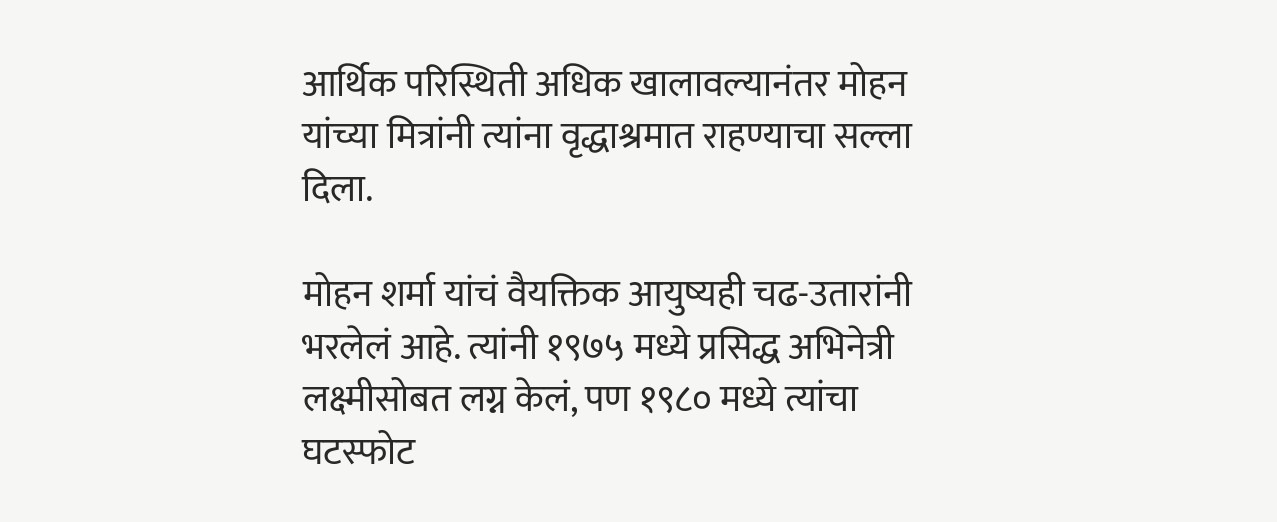आर्थिक परिस्थिती अधिक खालावल्यानंतर मोहन यांच्या मित्रांनी त्यांना वृद्धाश्रमात राहण्याचा सल्ला दिला.

मोहन शर्मा यांचं वैयक्तिक आयुष्यही चढ-उतारांनी भरलेलं आहे. त्यांनी १९७५ मध्ये प्रसिद्ध अभिनेत्री लक्ष्मीसोबत लग्न केलं, पण १९८० मध्ये त्यांचा घटस्फोट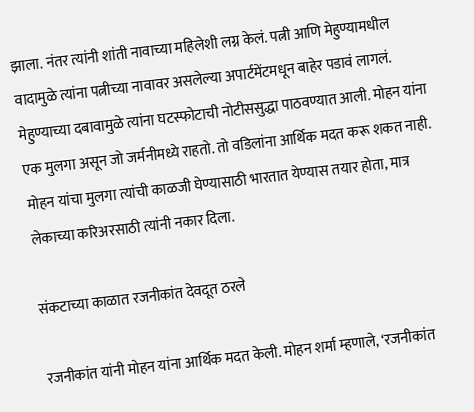झाला. नंतर त्यांनी शांती नावाच्या महिलेशी लग्न केलं. पत्नी आणि मेहुण्यामधील वादामुळे त्यांना पत्नीच्या नावावर असलेल्या अपार्टमेंटमधून बाहेर पडावं लागलं. मेहुण्याच्या दबावामुळे त्यांना घटस्फोटाची नोटीससुद्धा पाठवण्यात आली. मोहन यांना एक मुलगा असून जो जर्मनीमध्ये राहतो. तो वडिलांना आर्थिक मदत करू शकत नाही. मोहन यांचा मुलगा त्यांची काळजी घेण्यासाठी भारतात येण्यास तयार होता, मात्र लेकाच्या करिअरसाठी त्यांनी नकार दिला.

संकटाच्या काळात रजनीकांत देवदूत ठरले

रजनीकांत यांनी मोहन यांना आर्थिक मदत केली. मोहन शर्मा म्हणाले, ‘रजनीकांत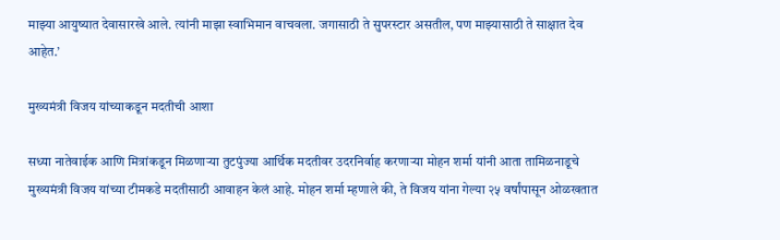माझ्या आयुष्यात देवासारखे आले. त्यांनी माझा स्वाभिमान वाचवला. जगासाठी ते सुपरस्टार असतील, पण माझ्यासाठी ते साक्षात देव आहेत.’

मुख्यमंत्री विजय यांच्याकडून मदतीची आशा

सध्या नातेवाईक आणि मित्रांकडून मिळणाऱ्या तुटपुंज्या आर्थिक मदतीवर उदरनिर्वाह करणाऱ्या मोहन शर्मा यांनी आता तामिळनाडूचे मुख्यमंत्री विजय यांच्या टीमकडे मदतीसाठी आवाहन केलं आहे. मोहन शर्मा म्हणाले की, ते विजय यांना गेल्या २५ वर्षांपासून ओळखतात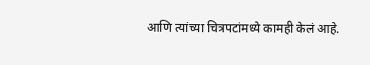आणि त्यांच्या चित्रपटांमध्ये कामही केलं आहे.